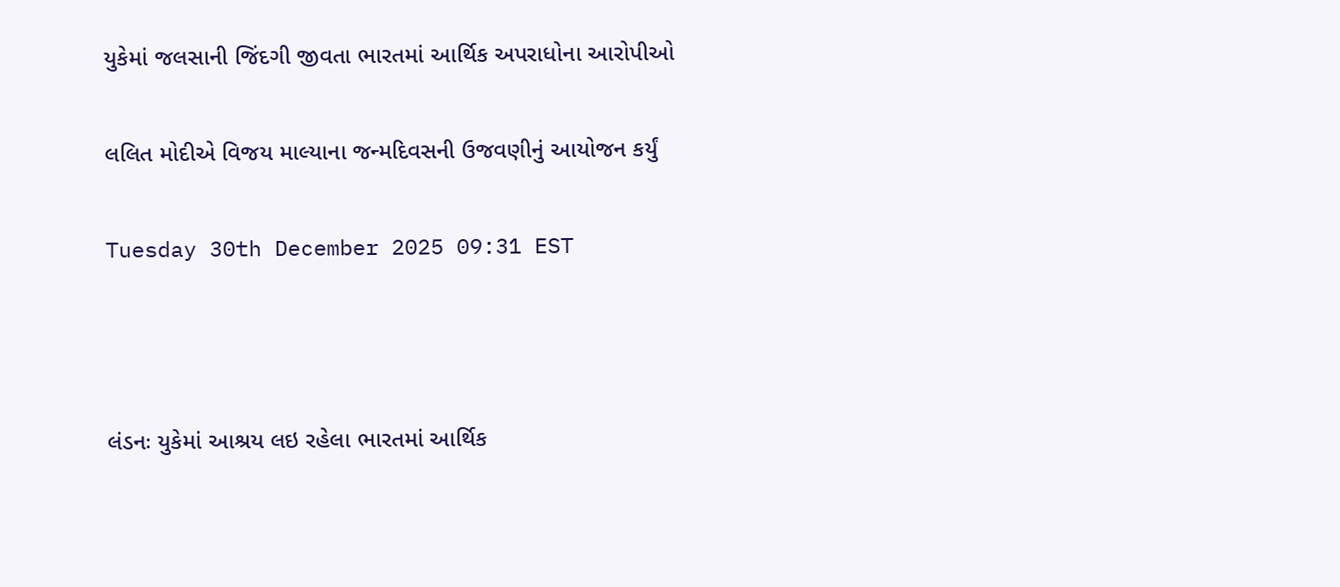યુકેમાં જલસાની જિંદગી જીવતા ભારતમાં આર્થિક અપરાધોના આરોપીઓ

લલિત મોદીએ વિજય માલ્યાના જન્મદિવસની ઉજવણીનું આયોજન કર્યું

Tuesday 30th December 2025 09:31 EST



લંડનઃ યુકેમાં આશ્રય લઇ રહેલા ભારતમાં આર્થિક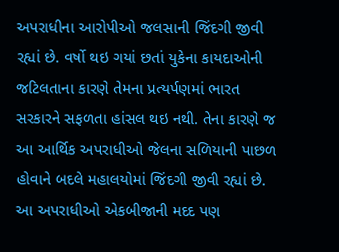અપરાધીના આરોપીઓ જલસાની જિંદગી જીવી રહ્યાં છે. વર્ષો થઇ ગયાં છતાં યુકેના કાયદાઓની જટિલતાના કારણે તેમના પ્રત્યર્પણમાં ભારત સરકારને સફળતા હાંસલ થઇ નથી. તેના કારણે જ આ આર્થિક અપરાધીઓ જેલના સળિયાની પાછળ હોવાને બદલે મહાલયોમાં જિંદગી જીવી રહ્યાં છે. આ અપરાધીઓ એકબીજાની મદદ પણ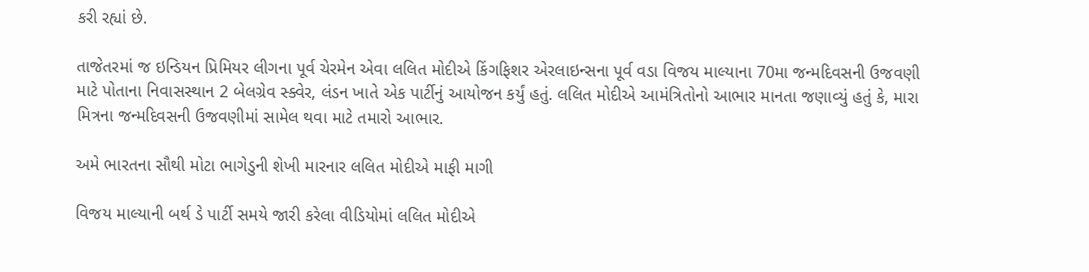કરી રહ્યાં છે.

તાજેતરમાં જ ઇન્ડિયન પ્રિમિયર લીગના પૂર્વ ચેરમેન એવા લલિત મોદીએ કિંગફિશર એરલાઇન્સના પૂર્વ વડા વિજય માલ્યાના 70મા જન્મદિવસની ઉજવણી માટે પોતાના નિવાસસ્થાન 2 બેલગ્રેવ સ્ક્વેર, લંડન ખાતે એક પાર્ટીનું આયોજન કર્યું હતું. લલિત મોદીએ આમંત્રિતોનો આભાર માનતા જણાવ્યું હતું કે, મારા મિત્રના જન્મદિવસની ઉજવણીમાં સામેલ થવા માટે તમારો આભાર.

અમે ભારતના સૌથી મોટા ભાગેડુની શેખી મારનાર લલિત મોદીએ માફી માગી

વિજય માલ્યાની બર્થ ડે પાર્ટી સમયે જારી કરેલા વીડિયોમાં લલિત મોદીએ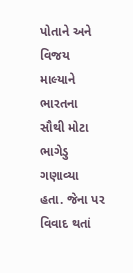પોતાને અને વિજય માલ્યાને ભારતના સૌથી મોટા ભાગેડુ ગણાવ્યા હતા. જેના પર વિવાદ થતાં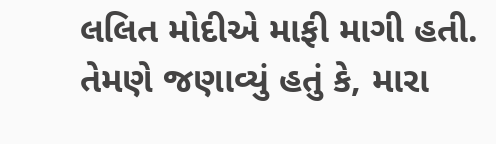લલિત મોદીએ માફી માગી હતી. તેમણે જણાવ્યું હતું કે, મારા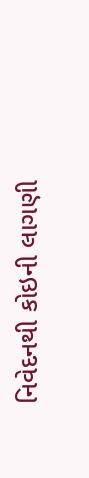નિવેદનથી કોઇની લાગણી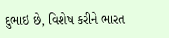દુભાઇ છે, વિશેષ કરીને ભારત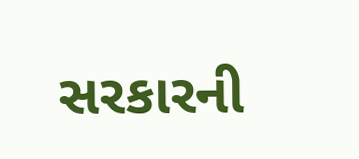સરકારની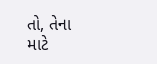તો, તેના માટે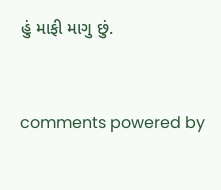હું માફી માગુ છું.


comments powered by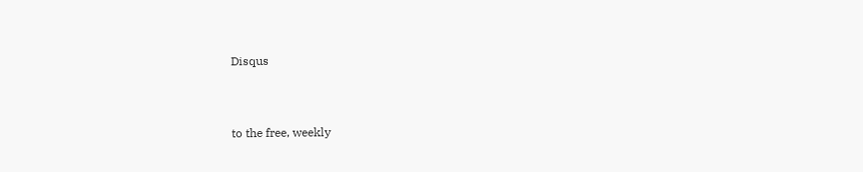Disqus



to the free, weekly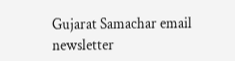Gujarat Samachar email newsletter